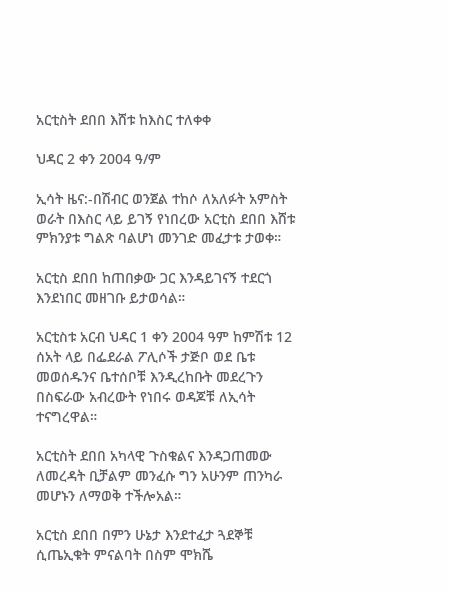አርቲስት ደበበ እሸቱ ከእስር ተለቀቀ

ህዳር 2 ቀን 2004 ዓ/ም

ኢሳት ዜና:-በሽብር ወንጀል ተከሶ ለአለፉት አምስት ወራት በእስር ላይ ይገኝ የነበረው አርቲስ ደበበ እሸቱ ምክንያቱ ግልጽ ባልሆነ መንገድ መፈታቱ ታወቀ።

አርቲስ ደበበ ከጠበቃው ጋር እንዳይገናኝ ተደርጎ እንደነበር መዘገቡ ይታወሳል።

አርቲስቱ አርብ ህዳር 1 ቀን 2004 ዓም ከምሽቱ 12 ሰአት ላይ በፌደራል ፖሊሶች ታጅቦ ወደ ቤቱ መወሰዱንና ቤተሰቦቹ እንዲረከቡት መደረጉን
በስፍራው አብረውት የነበሩ ወዳጆቹ ለኢሳት ተናግረዋል።

አርቲስት ደበበ አካላዊ ጉስቁልና እንዳጋጠመው ለመረዳት ቢቻልም መንፈሱ ግን አሁንም ጠንካራ መሆኑን ለማወቅ ተችሎአል።

አርቲስ ደበበ በምን ሁኔታ እንደተፈታ ጓደኞቹ ሲጤኢቁት ምናልባት በስም ሞክሼ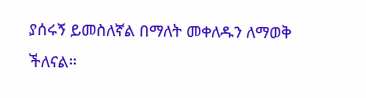ያሰሩኝ ይመስለኛል በማለት መቀለዱን ለማወቅ ችለናል።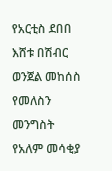የአርቲስ ደበበ እሸቱ በሽብር ወንጀል መከሰስ የመለስን መንግስት የአለም መሳቂያ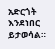አድርጎት እንደነበር ይታወሳል።